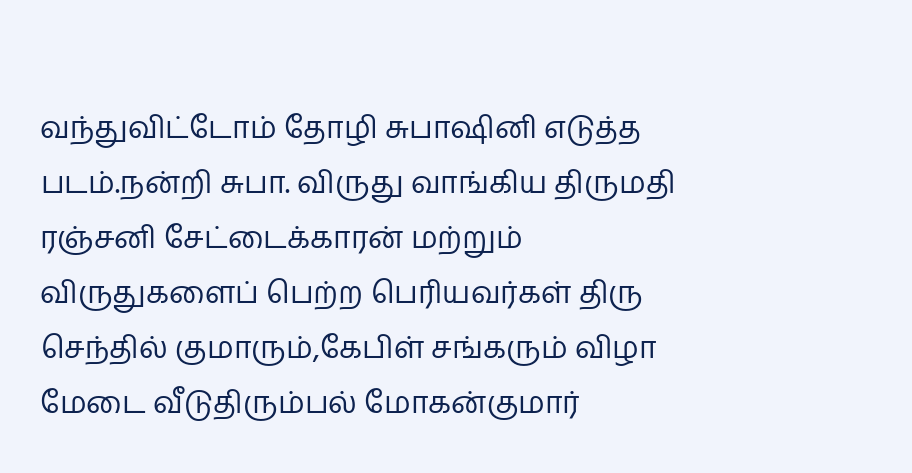வந்துவிட்டோம் தோழி சுபாஷினி எடுத்த படம்.நன்றி சுபா. விருது வாங்கிய திருமதி ரஞ்சனி சேட்டைக்காரன் மற்றும் விருதுகளைப் பெற்ற பெரியவர்கள் திரு செந்தில் குமாரும்,கேபிள் சங்கரும் விழா மேடை வீடுதிரும்பல் மோகன்குமார்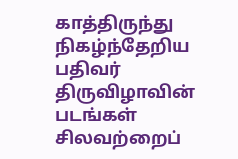காத்திருந்து நிகழ்ந்தேறிய பதிவர் திருவிழாவின் படங்கள் சிலவற்றைப்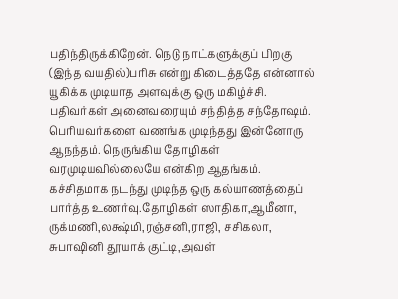பதிந்திருக்கிறேன். நெடு நாட்களுக்குப் பிறகு (இந்த வயதில்)பரிசு என்று கிடைத்ததே என்னால் யூகிக்க முடியாத அளவுக்கு ஒரு மகிழ்ச்சி. பதிவர்கள் அனைவரையும் சந்தித்த சந்தோஷம். பெரியவர்களை வணங்க முடிந்தது இன்னோரு ஆநந்தம். நெருங்கிய தோழிகள் வரமுடியவில்லையே என்கிற ஆதங்கம். கச்சிதமாக நடந்து முடிந்த ஒரு கல்யாணத்தைப் பார்த்த உணர்வு.தோழிகள் ஸாதிகா,ஆமீனா, ருக்மணி,லக்ஷ்மி,ரஞ்சனி,ராஜி, சசிகலா, சுபாஷினி தூயாக் குட்டி,அவள்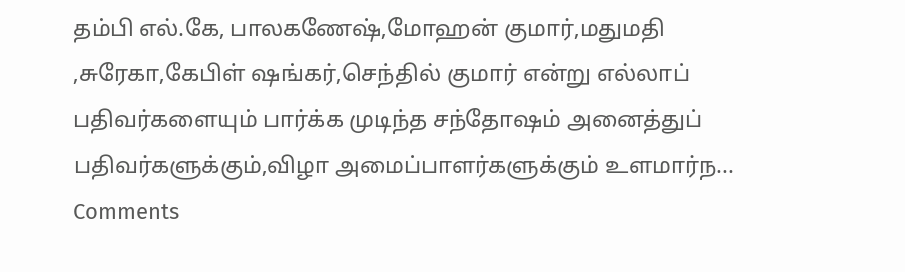தம்பி எல்.கே, பாலகணேஷ்,மோஹன் குமார்,மதுமதி ,சுரேகா,கேபிள் ஷங்கர்,செந்தில் குமார் என்று எல்லாப் பதிவர்களையும் பார்க்க முடிந்த சந்தோஷம் அனைத்துப் பதிவர்களுக்கும்,விழா அமைப்பாளர்களுக்கும் உளமார்ந...
Comments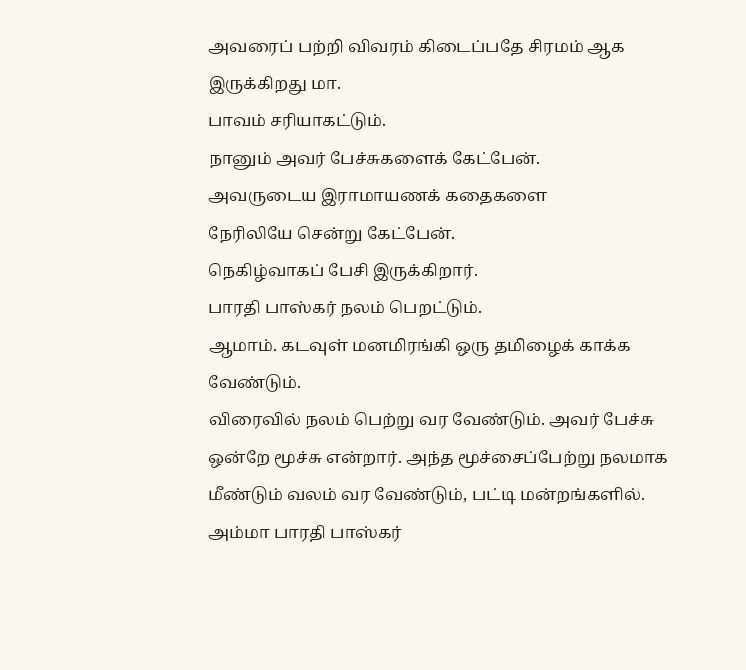அவரைப் பற்றி விவரம் கிடைப்பதே சிரமம் ஆக இருக்கிறது மா.
பாவம் சரியாகட்டும்.
நானும் அவர் பேச்சுகளைக் கேட்பேன்.
அவருடைய இராமாயணக் கதைகளை
நேரிலியே சென்று கேட்பேன்.
நெகிழ்வாகப் பேசி இருக்கிறார்.
பாரதி பாஸ்கர் நலம் பெறட்டும்.
ஆமாம். கடவுள் மனமிரங்கி ஒரு தமிழைக் காக்க வேண்டும்.
விரைவில் நலம் பெற்று வர வேண்டும். அவர் பேச்சு ஒன்றே மூச்சு என்றார். அந்த மூச்சைப்பேற்று நலமாக மீண்டும் வலம் வர வேண்டும், பட்டி மன்றங்களில்.
அம்மா பாரதி பாஸ்கர்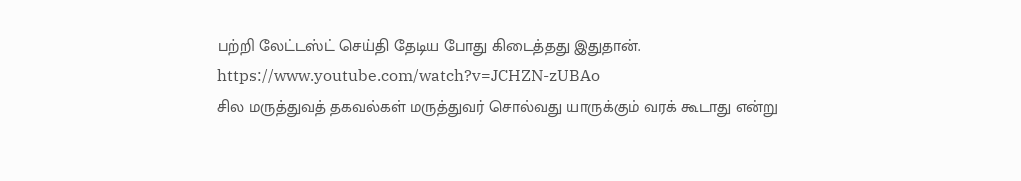பற்றி லேட்டஸ்ட் செய்தி தேடிய போது கிடைத்தது இதுதான்.
https://www.youtube.com/watch?v=JCHZN-zUBAo
சில மருத்துவத் தகவல்கள் மருத்துவர் சொல்வது யாருக்கும் வரக் கூடாது என்று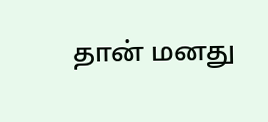தான் மனது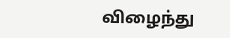விழைந்து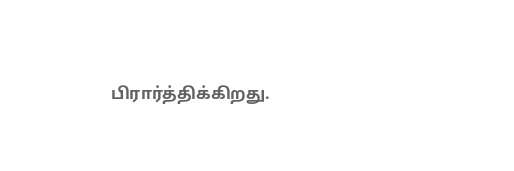பிரார்த்திக்கிறது.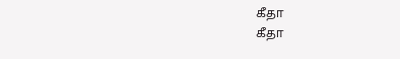கீதா
கீதா